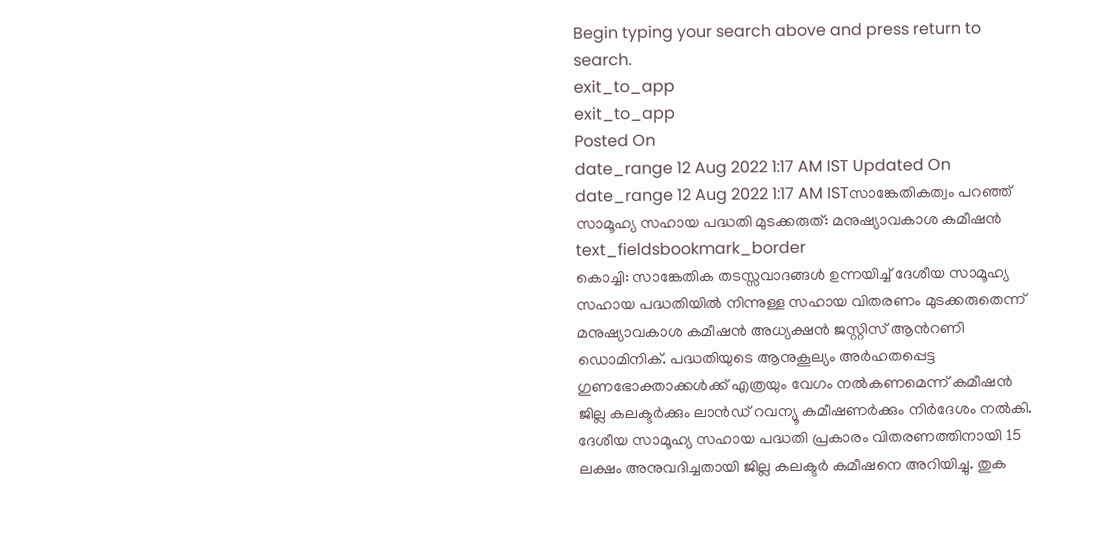Begin typing your search above and press return to search.
exit_to_app
exit_to_app
Posted On
date_range 12 Aug 2022 1:17 AM IST Updated On
date_range 12 Aug 2022 1:17 AM ISTസാങ്കേതികത്വം പറഞ്ഞ് സാമൂഹ്യ സഹായ പദ്ധതി മുടക്കരുത്: മനുഷ്യാവകാശ കമീഷൻ
text_fieldsbookmark_border
കൊച്ചി: സാങ്കേതിക തടസ്സവാദങ്ങൾ ഉന്നയിച്ച് ദേശീയ സാമൂഹ്യ സഹായ പദ്ധതിയിൽ നിന്നുള്ള സഹായ വിതരണം മുടക്കരുതെന്ന് മനുഷ്യാവകാശ കമീഷൻ അധ്യക്ഷൻ ജസ്റ്റിസ് ആൻറണി ഡൊമിനിക്. പദ്ധതിയുടെ ആനുകൂല്യം അർഹതപ്പെട്ട ഗുണഭോക്താക്കൾക്ക് എത്രയും വേഗം നൽകണമെന്ന് കമീഷൻ ജില്ല കലക്ടർക്കും ലാൻഡ് റവന്യൂ കമീഷണർക്കും നിർദേശം നൽകി. ദേശീയ സാമൂഹ്യ സഹായ പദ്ധതി പ്രകാരം വിതരണത്തിനായി 15 ലക്ഷം അനുവദിച്ചതായി ജില്ല കലക്ടർ കമീഷനെ അറിയിച്ചു. തുക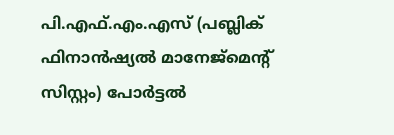പി.എഫ്.എം.എസ് (പബ്ലിക് ഫിനാൻഷ്യൽ മാനേജ്മെന്റ് സിസ്റ്റം) പോർട്ടൽ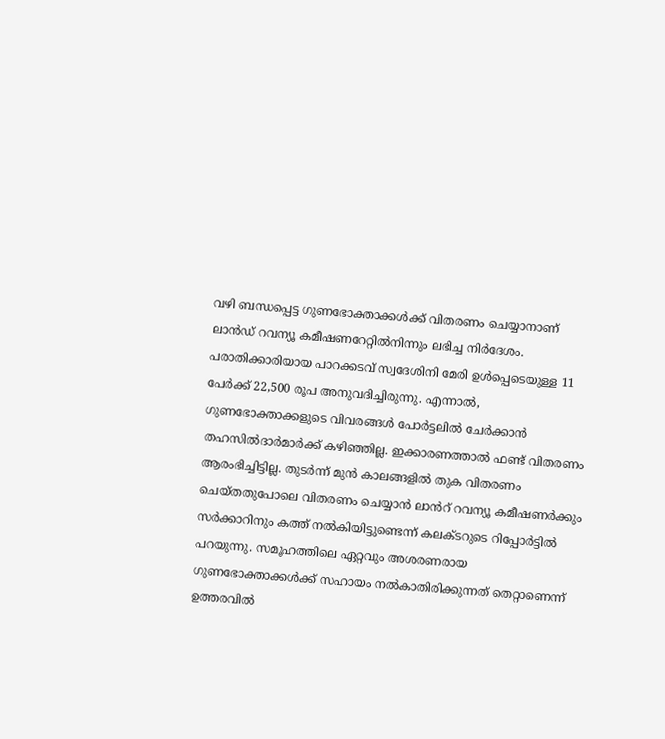വഴി ബന്ധപ്പെട്ട ഗുണഭോക്താക്കൾക്ക് വിതരണം ചെയ്യാനാണ് ലാൻഡ് റവന്യൂ കമീഷണറേറ്റിൽനിന്നും ലഭിച്ച നിർദേശം. പരാതിക്കാരിയായ പാറക്കടവ് സ്വദേശിനി മേരി ഉൾപ്പെടെയുള്ള 11 പേർക്ക് 22,500 രൂപ അനുവദിച്ചിരുന്നു. എന്നാൽ, ഗുണഭോക്താക്കളുടെ വിവരങ്ങൾ പോർട്ടലിൽ ചേർക്കാൻ തഹസിൽദാർമാർക്ക് കഴിഞ്ഞില്ല. ഇക്കാരണത്താൽ ഫണ്ട് വിതരണം ആരംഭിച്ചിട്ടില്ല. തുടർന്ന് മുൻ കാലങ്ങളിൽ തുക വിതരണം ചെയ്തതുപോലെ വിതരണം ചെയ്യാൻ ലാൻറ് റവന്യൂ കമീഷണർക്കും സർക്കാറിനും കത്ത് നൽകിയിട്ടുണ്ടെന്ന് കലക്ടറുടെ റിപ്പോർട്ടിൽ പറയുന്നു. സമൂഹത്തിലെ ഏറ്റവും അശരണരായ ഗുണഭോക്താക്കൾക്ക് സഹായം നൽകാതിരിക്കുന്നത് തെറ്റാണെന്ന് ഉത്തരവിൽ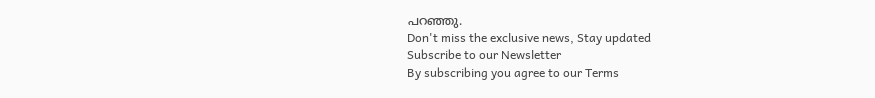പറഞ്ഞു.
Don't miss the exclusive news, Stay updated
Subscribe to our Newsletter
By subscribing you agree to our Terms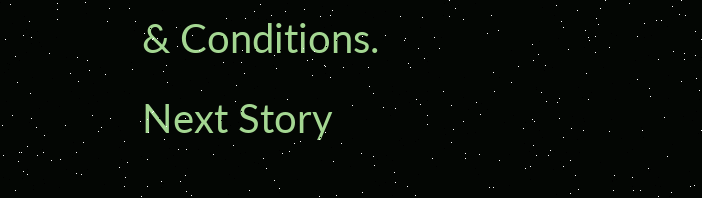& Conditions.
Next Story